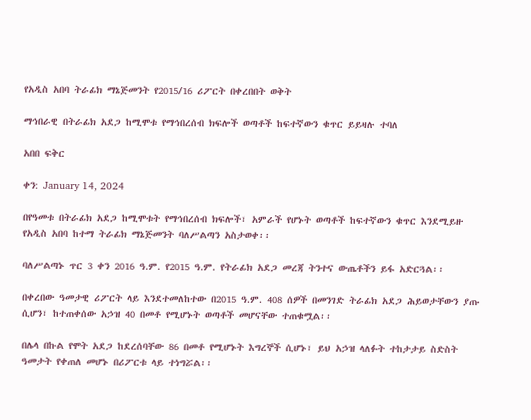የአዲስ አበባ ትራፊክ ማኔጅመንት የ2015/16 ሪፖርት በቀረበበት ወቅት

ማኅበራዊ በትራፊክ አደጋ ከሚሞቱ የማኅበረሰብ ክፍሎች ወጣቶች ከፍተኛውን ቁጥር ይይዛሉ ተባለ

አበበ ፍቅር

ቀን: January 14, 2024

በየዓመቱ በትራፊክ አደጋ ከሚሞቱት የማኅበረሰብ ክፍሎች፣ አምራች የሆኑት ወጣቶች ከፍተኛውን ቁጥር እንደሚይዙ የአዲስ አበባ ከተማ ትራፊክ ማኔጅመንት ባለሥልጣን አስታወቀ፡፡

ባለሥልጣኑ ጥር 3 ቀን 2016 ዓ.ም. የ2015 ዓ.ም. የትራፊክ አደጋ መረጃ ትንተና ውጤቶችን ይፋ አድርጓል፡፡

በቀረበው ዓመታዊ ሪፖርት ላይ እንደተመለከተው በ2015 ዓ.ም. 408 ሰዎች በመንገድ ትራፊክ አደጋ ሕይወታቸውን ያጡ ሲሆን፣ ከተጠቀሰው አኃዝ 40 በመቶ የሚሆኑት ወጣቶች መሆናቸው ተጠቁሟል፡፡

በሌላ በኩል የሞት አደጋ ከደረሰባቸው 86 በመቶ የሚሆኑት እግረኞች ሲሆኑ፣ ይህ አኃዝ ላለፉት ተከታታይ ስድስት ዓመታት የቀጠለ መሆኑ በሪፖርቱ ላይ ተነግሯል፡፡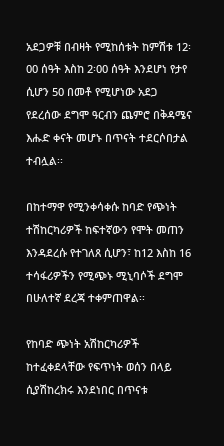አደጋዎቹ በብዛት የሚከሰቱት ከምሽቱ 12፡00 ሰዓት እስከ 2፡00 ሰዓት እንደሆነ የታየ ሲሆን 50 በመቶ የሚሆነው አደጋ የደረሰው ደግሞ ዓርብን ጨምሮ በቅዳሜና እሑድ ቀናት መሆኑ በጥናት ተደርሶበታል ተብሏል፡፡

በከተማዋ የሚንቀሳቀሱ ከባድ የጭነት ተሽከርካሪዎች ከፍተኛውን የሞት መጠን እንዳደረሱ የተገለጸ ሲሆን፣ ከ12 እስከ 16 ተሳፋሪዎችን የሚጭኑ ሚኒባሶች ደግሞ በሁለተኛ ደረጃ ተቀምጠዋል፡፡

የከባድ ጭነት አሽከርካሪዎች ከተፈቀደላቸው የፍጥነት ወሰን በላይ ሲያሽከረክሩ እንደነበር በጥናቱ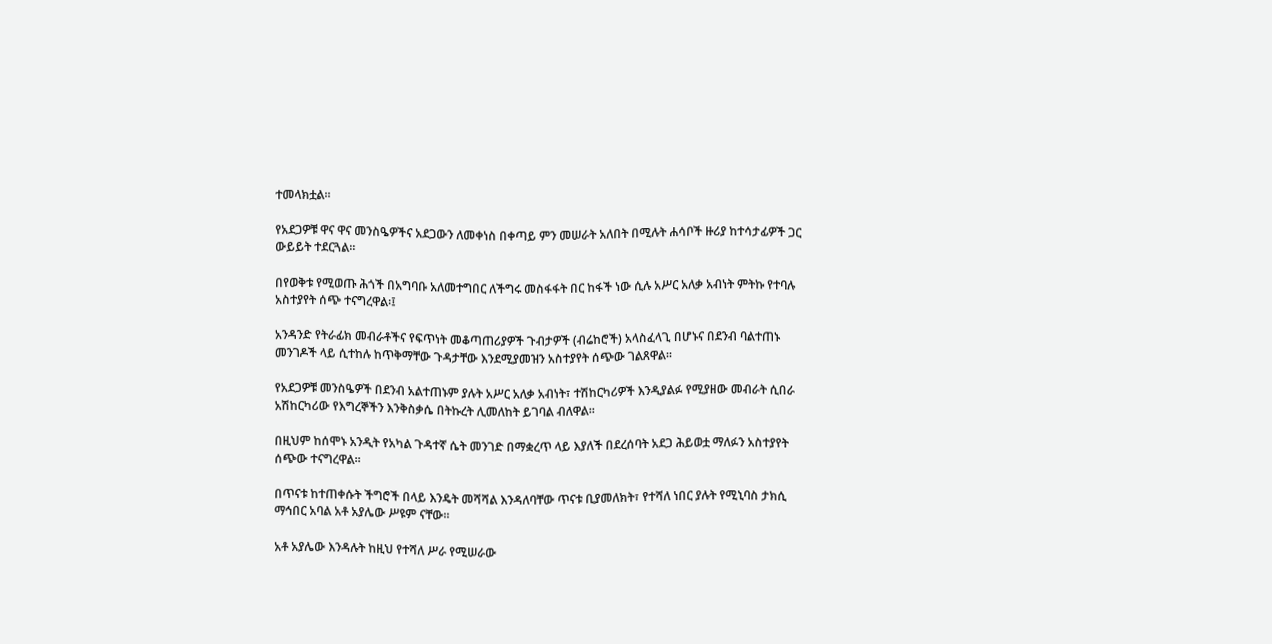ተመላክቷል፡፡

የአደጋዎቹ ዋና ዋና መንስዔዎችና አደጋውን ለመቀነስ በቀጣይ ምን መሠራት አለበት በሚሉት ሐሳቦች ዙሪያ ከተሳታፊዎች ጋር ውይይት ተደርጓል፡፡

በየወቅቱ የሚወጡ ሕጎች በአግባቡ አለመተግበር ለችግሩ መስፋፋት በር ከፋች ነው ሲሉ አሥር አለቃ አብነት ምትኩ የተባሉ አስተያየት ሰጭ ተናግረዋል፡፤

አንዳንድ የትራፊክ መብራቶችና የፍጥነት መቆጣጠሪያዎች ጉብታዎች (ብሬከሮች) አላስፈላጊ በሆኑና በደንብ ባልተጠኑ መንገዶች ላይ ሲተከሉ ከጥቅማቸው ጉዳታቸው እንደሚያመዝን አስተያየት ሰጭው ገልጸዋል፡፡

የአደጋዎቹ መንስዔዎች በደንብ አልተጠኑም ያሉት አሥር አለቃ አብነት፣ ተሽከርካሪዎች እንዲያልፉ የሚያዘው መብራት ሲበራ አሽከርካሪው የእግረኞችን እንቅስቃሴ በትኩረት ሊመለከት ይገባል ብለዋል፡፡

በዚህም ከሰሞኑ አንዲት የአካል ጉዳተኛ ሴት መንገድ በማቋረጥ ላይ እያለች በደረሰባት አደጋ ሕይወቷ ማለፉን አስተያየት ሰጭው ተናግረዋል፡፡

በጥናቱ ከተጠቀሱት ችግሮች በላይ እንዴት መሻሻል እንዳለባቸው ጥናቱ ቢያመለክት፣ የተሻለ ነበር ያሉት የሚኒባስ ታክሲ ማኅበር አባል አቶ አያሌው ሥዩም ናቸው፡፡

አቶ አያሌው እንዳሉት ከዚህ የተሻለ ሥራ የሚሠራው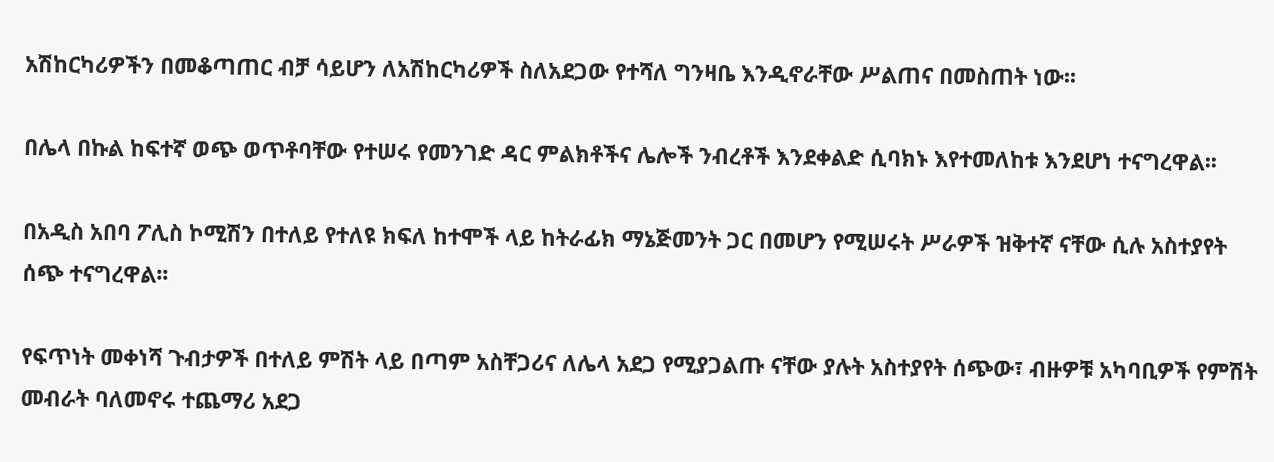አሽከርካሪዎችን በመቆጣጠር ብቻ ሳይሆን ለአሽከርካሪዎች ስለአደጋው የተሻለ ግንዛቤ እንዲኖራቸው ሥልጠና በመስጠት ነው፡፡

በሌላ በኩል ከፍተኛ ወጭ ወጥቶባቸው የተሠሩ የመንገድ ዳር ምልክቶችና ሌሎች ንብረቶች እንደቀልድ ሲባክኑ እየተመለከቱ እንደሆነ ተናግረዋል፡፡

በአዲስ አበባ ፖሊስ ኮሚሽን በተለይ የተለዩ ክፍለ ከተሞች ላይ ከትራፊክ ማኔጅመንት ጋር በመሆን የሚሠሩት ሥራዎች ዝቅተኛ ናቸው ሲሉ አስተያየት ሰጭ ተናግረዋል፡፡

የፍጥነት መቀነሻ ጉብታዎች በተለይ ምሽት ላይ በጣም አስቸጋሪና ለሌላ አደጋ የሚያጋልጡ ናቸው ያሉት አስተያየት ሰጭው፣ ብዙዎቹ አካባቢዎች የምሽት መብራት ባለመኖሩ ተጨማሪ አደጋ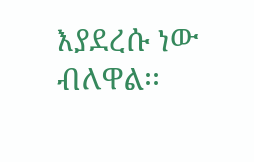እያደረሱ ነው ብለዋል፡፡